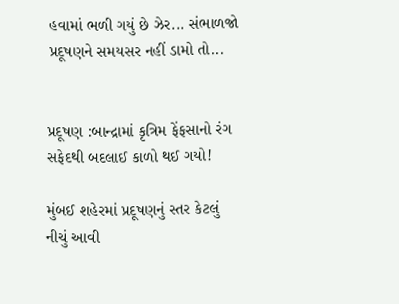હવામાં ભળી ગયું છે ઝેર... સંભાળજો પ્રદૂષણને સમયસર નહીં ડામો તો...


પ્રદૂષણ :બાન્દ્રામાં કૃત્રિમ ફેંફસાનો રંગ સફેદથી બદલાઈ કાળો થઈ ગયો!

મુંબઈ શહેરમાં પ્રદૂષણનું સ્તર કેટલું નીચું આવી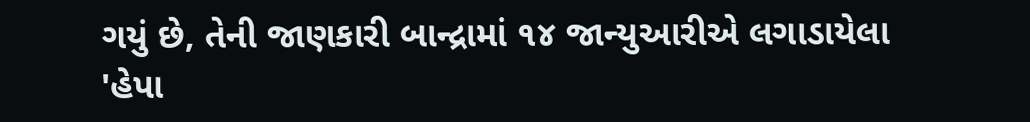ગયું છે, તેની જાણકારી બાન્દ્રામાં ૧૪ જાન્યુઆરીએ લગાડાયેલા 'હેપા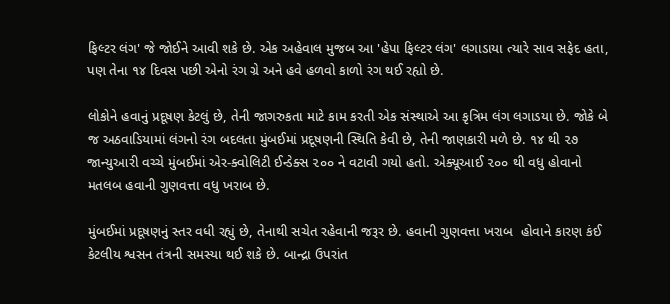ફિલ્ટર લંગ' જે જોઈને આવી શકે છે. એક અહેવાલ મુજબ આ 'હેપા ફિલ્ટર લંગ' લગાડાયા ત્યારે સાવ સફેદ હતા, પણ તેના ૧૪ દિવસ પછી એનો રંગ ગ્રે અને હવે હળવો કાળો રંગ થઈ રહ્યો છે.

લોકોને હવાનું પ્રદૂષણ કેટલું છે, તેની જાગરુકતા માટે કામ કરતી એક સંસ્થાએ આ કૃત્રિમ લંગ લગાડયા છે. જોકે બે જ અઠવાડિયામાં લંગનો રંગ બદલતા મુંબઈમાં પ્રદૂષણની સ્થિતિ કેવી છે, તેની જાણકારી મળે છે. ૧૪ થી ૨૭ જાન્યુઆરી વચ્ચે મુંબઈમાં એર-ક્વોલિટી ઈન્ડેક્સ ૨૦૦ ને વટાવી ગયો હતો. એક્યૂઆઈ ૨૦૦ થી વધુ હોવાનો મતલબ હવાની ગુણવત્તા વધુ ખરાબ છે.

મુંબઈમાં પ્રદૂષણનું સ્તર વધી રહ્યું છે, તેનાથી સચેત રહેવાની જરૂર છે. હવાની ગુણવત્તા ખરાબ  હોવાને કારણ કંઈ કેટલીય શ્વસન તંત્રની સમસ્યા થઈ શકે છે. બાન્દ્રા ઉપરાંત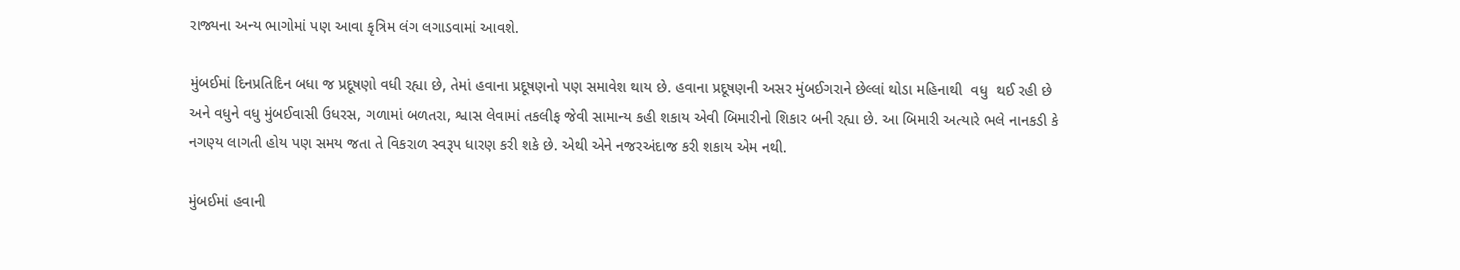રાજ્યના અન્ય ભાગોમાં પણ આવા કૃત્રિમ લંગ લગાડવામાં આવશે.

મુંબઈમાં દિનપ્રતિદિન બધા જ પ્રદૂષણો વધી રહ્યા છે, તેમાં હવાના પ્રદૂષણનો પણ સમાવેશ થાય છે. હવાના પ્રદૂષણની અસર મુંબઈગરાને છેલ્લાં થોડા મહિનાથી  વધુ  થઈ રહી છે અને વધુને વધુ મુંબઈવાસી ઉધરસ, ગળામાં બળતરા, શ્વાસ લેવામાં તકલીફ જેવી સામાન્ય કહી શકાય એવી બિમારીનો શિકાર બની રહ્યા છે. આ બિમારી અત્યારે ભલે નાનકડી કે નગણ્ય લાગતી હોય પણ સમય જતા તે વિકરાળ સ્વરૂપ ધારણ કરી શકે છે. એથી એને નજરઅંદાજ કરી શકાય એમ નથી.

મુંબઈમાં હવાની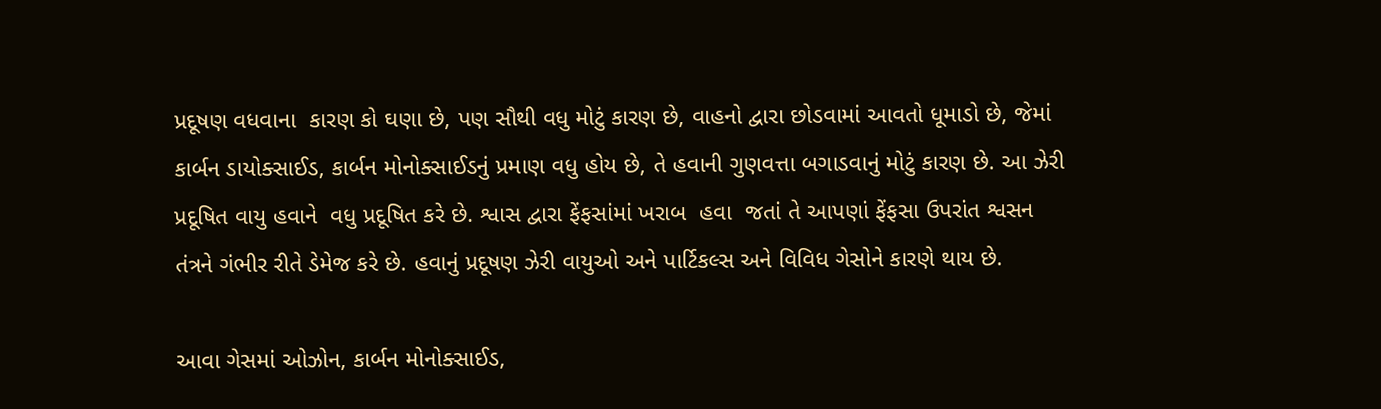પ્રદૂષણ વધવાના  કારણ કો ઘણા છે, પણ સૌથી વધુ મોટું કારણ છે, વાહનો દ્વારા છોડવામાં આવતો ધૂમાડો છે, જેમાં કાર્બન ડાયોક્સાઈડ, કાર્બન મોનોક્સાઈડનું પ્રમાણ વધુ હોય છે, તે હવાની ગુણવત્તા બગાડવાનું મોટું કારણ છે. આ ઝેરી પ્રદૂષિત વાયુ હવાને  વધુ પ્રદૂષિત કરે છે. શ્વાસ દ્વારા ફેંફસાંમાં ખરાબ  હવા  જતાં તે આપણાં ફેંફસા ઉપરાંત શ્વસન તંત્રને ગંભીર રીતે ડેમેજ કરે છે. હવાનું પ્રદૂષણ ઝેરી વાયુઓ અને પાર્ટિકલ્સ અને વિવિધ ગેસોને કારણે થાય છે.

આવા ગેસમાં ઓઝોન, કાર્બન મોનોક્સાઈડ,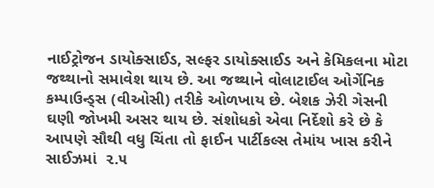નાઈટ્રોજન ડાયોક્સાઈડ, સલ્ફર ડાયોક્સાઈડ અને કેમિકલના મોટા જથ્થાનો સમાવેશ થાય છે. આ જથ્થાને વોલાટાઈલ ઓર્ગેનિક કમ્પાઉન્ડ્સ (વીઓસી) તરીકે ઓળખાય છે. બેશક ઝેરી ગેસની ઘણી જોખમી અસર થાય છે. સંશોધકો એવા નિર્દેશો કરે છે કે આપણે સૌથી વધુ ચિંતા તો ફાઈન પાર્ટીકલ્સ તેમાંય ખાસ કરીને સાઈઝમાં  ૨.૫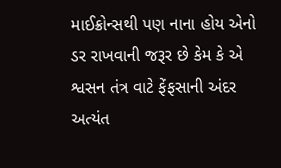માઈક્રોન્સથી પણ નાના હોય એનો ડર રાખવાની જરૂર છે કેમ કે એ શ્વસન તંત્ર વાટે ફેંફસાની અંદર અત્યંત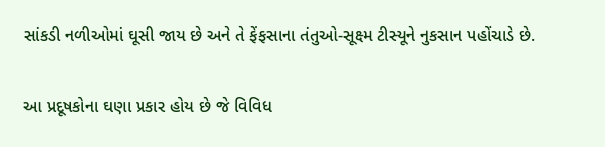સાંકડી નળીઓમાં ઘૂસી જાય છે અને તે ફેંફસાના તંતુઓ-સૂક્ષ્મ ટીસ્યૂને નુકસાન પહોંચાડે છે.

આ પ્રદૂષકોના ઘણા પ્રકાર હોય છે જે વિવિધ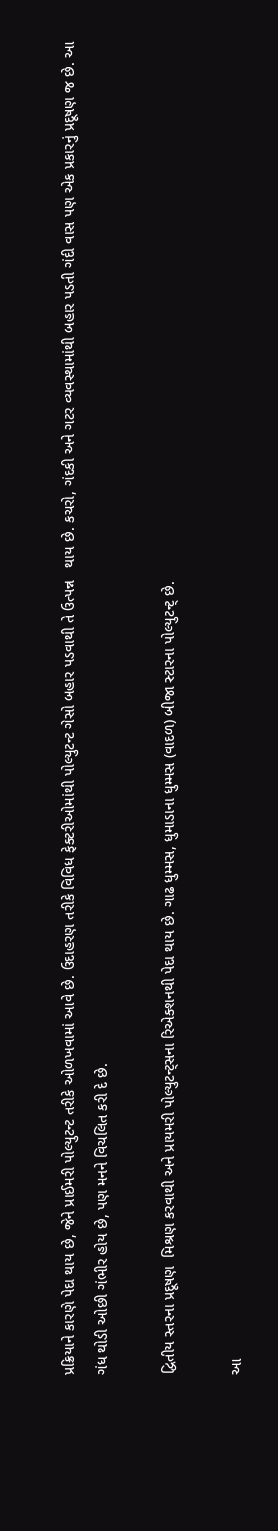પ્રક્રિયાને કારણે પેદા થાય છે, જેને પ્રાઈમરી પોલ્યુટન્ટ તરીકે ઓળખવામાં આવે છે. ઉદાહરણ તરીકે વિવિધ ફેક્ટરીઓમાંથી પોલ્યુટન્ટ ગેસો બહાર પડવાથી તે ઉત્પન્ન   થાય છે. કચરો, ગંદકી અને ગટર વ્યવસ્થામાંથી બહાર પડતી ગંદી વાસ પણ એક પ્રકારનું પ્રદૂષણ જ છે. આ ગંધ થોડી ઓછી ગંભીર હોય છે, પણ મનને વિચલિત કરી દે છે.

દ્વિતીય સ્તરના પ્રદૂષણ  મિશ્રણ કરવાથી અને પ્રાયમરી પોલ્યુટન્ટ્સના રિએક્શનથી પેદા થાય છે. ગાઢ ધુમ્મસ, ધુમાડાના ધુમ્મસ (વાદળ) બીજા સ્ટારના પોલ્યુટન્ટ્ છે.

આ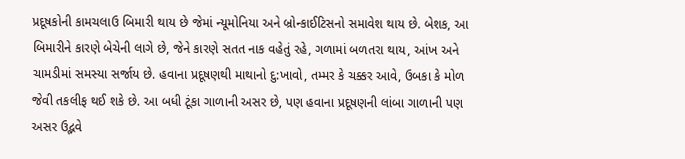પ્રદૂષકોની કામચલાઉ બિમારી થાય છે જેમાં ન્યૂમોનિયા અને બ્રોન્કાઈટિસનો સમાવેશ થાય છે. બેશક, આ બિમારીને કારણે બેચેની લાગે છે, જેને કારણે સતત નાક વહેતું રહે, ગળામાં બળતરા થાય, આંખ અને ચામડીમાં સમસ્યા સર્જાય છે. હવાના પ્રદૂષણથી માથાનો દુ:ખાવો, તમ્મર કે ચક્કર આવે, ઉબકા કે મોળ જેવી તકલીફ થઈ શકે છે. આ બધી ટૂંકા ગાળાની અસર છે, પણ હવાના પ્રદૂષણની લાંબા ગાળાની પણ અસર ઉદ્ભવે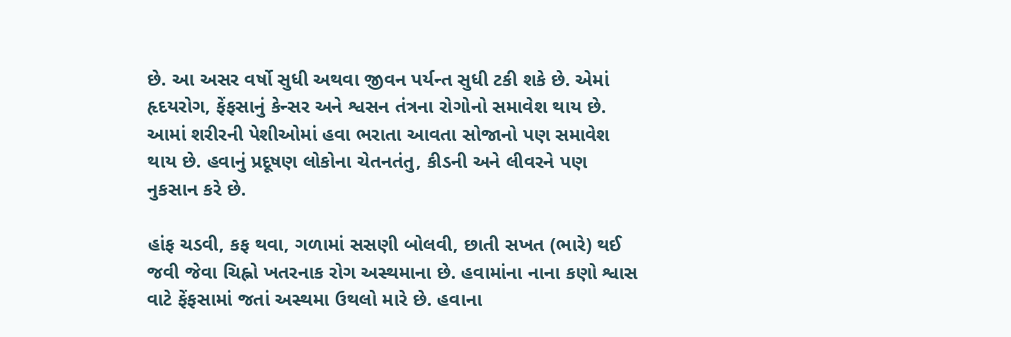છે. આ અસર વર્ષો સુધી અથવા જીવન પર્યન્ત સુધી ટકી શકે છે. એમાં હૃદયરોગ, ફેંફસાનું કેન્સર અને શ્વસન તંત્રના રોગોનો સમાવેશ થાય છે. આમાં શરીરની પેશીઓમાં હવા ભરાતા આવતા સોજાનો પણ સમાવેશ થાય છે. હવાનું પ્રદૂષણ લોકોના ચેતનતંતુ, કીડની અને લીવરને પણ નુકસાન કરે છે.

હાંફ ચડવી, કફ થવા, ગળામાં સસણી બોલવી, છાતી સખત (ભારે) થઈ જવી જેવા ચિહ્નો ખતરનાક રોગ અસ્થમાના છે. હવામાંના નાના કણો શ્વાસ વાટે ફેંફસામાં જતાં અસ્થમા ઉથલો મારે છે. હવાના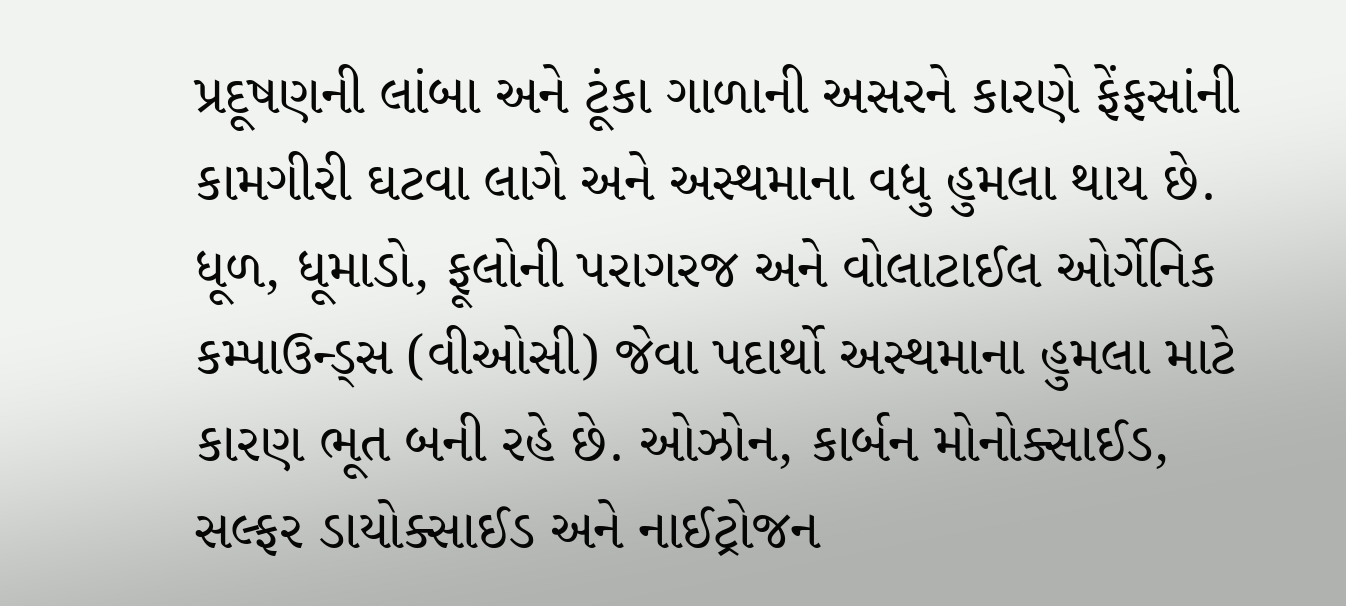પ્રદૂષણની લાંબા અને ટૂંકા ગાળાની અસરને કારણે ફેંફસાંની કામગીરી ઘટવા લાગે અને અસ્થમાના વધુ હુમલા થાય છે. ધૂળ, ધૂમાડો, ફૂલોની પરાગરજ અને વોલાટાઈલ ઓર્ગેનિક કમ્પાઉન્ડ્સ (વીઓસી) જેવા પદાર્થો અસ્થમાના હુમલા માટે કારણ ભૂત બની રહે છે. ઓઝોન, કાર્બન મોનોક્સાઈડ, સલ્ફર ડાયોક્સાઈડ અને નાઈટ્રોજન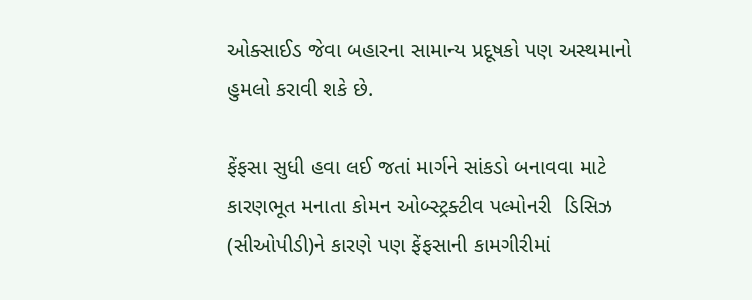ઓક્સાઈડ જેવા બહારના સામાન્ય પ્રદૂષકો પણ અસ્થમાનો હુમલો કરાવી શકે છે.

ફેંફસા સુધી હવા લઈ જતાં માર્ગને સાંકડો બનાવવા માટે કારણભૂત મનાતા કોમન ઓબ્સ્ટ્રક્ટીવ પલ્મોનરી  ડિસિઝ (સીઓપીડી)ને કારણે પણ ફેંફસાની કામગીરીમાં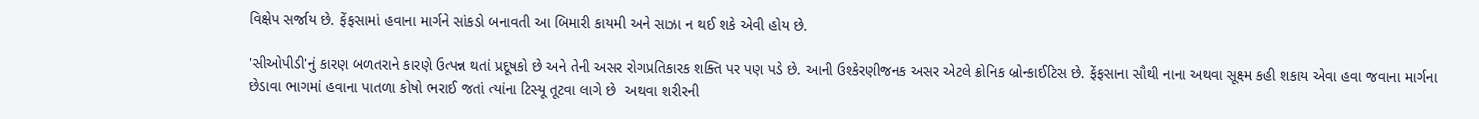વિક્ષેપ સર્જાય છે. ફેંફસામાં હવાના માર્ગને સાંકડો બનાવતી આ બિમારી કાયમી અને સાઝા ન થઈ શકે એવી હોય છે.

'સીઓપીડી'નું કારણ બળતરાને કારણે ઉત્પન્ન થતાં પ્રદૂષકો છે અને તેની અસર રોગપ્રતિકારક શક્તિ પર પણ પડે છે. આની ઉશ્કેરણીજનક અસર એટલે ક્રોનિક બ્રોન્કાઈટિસ છે. ફેંફસાના સૌથી નાના અથવા સૂક્ષ્મ કહી શકાય એવા હવા જવાના માર્ગના છેડાવા ભાગમાં હવાના પાતળા કોષો ભરાઈ જતાં ત્યાંના ટિસ્યૂ તૂટવા લાગે છે  અથવા શરીરની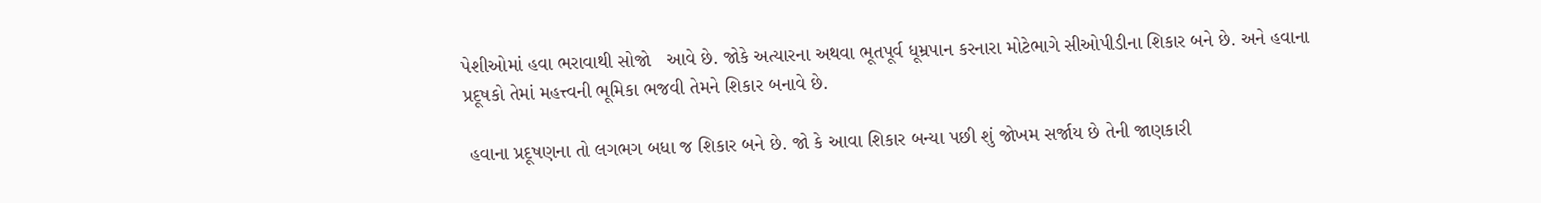પેશીઓમાં હવા ભરાવાથી સોજો   આવે છે. જોકે અત્યારના અથવા ભૂતપૂર્વ ધૂમ્રપાન કરનારા મોટેભાગે સીઓપીડીના શિકાર બને છે. અને હવાના પ્રદૂષકો તેમાં મહત્ત્વની ભૂમિકા ભજવી તેમને શિકાર બનાવે છે.

 હવાના પ્રદૂષણના તો લગભગ બધા જ શિકાર બને છે. જો કે આવા શિકાર બન્યા પછી શું જોખમ સર્જાય છે તેની જાણકારી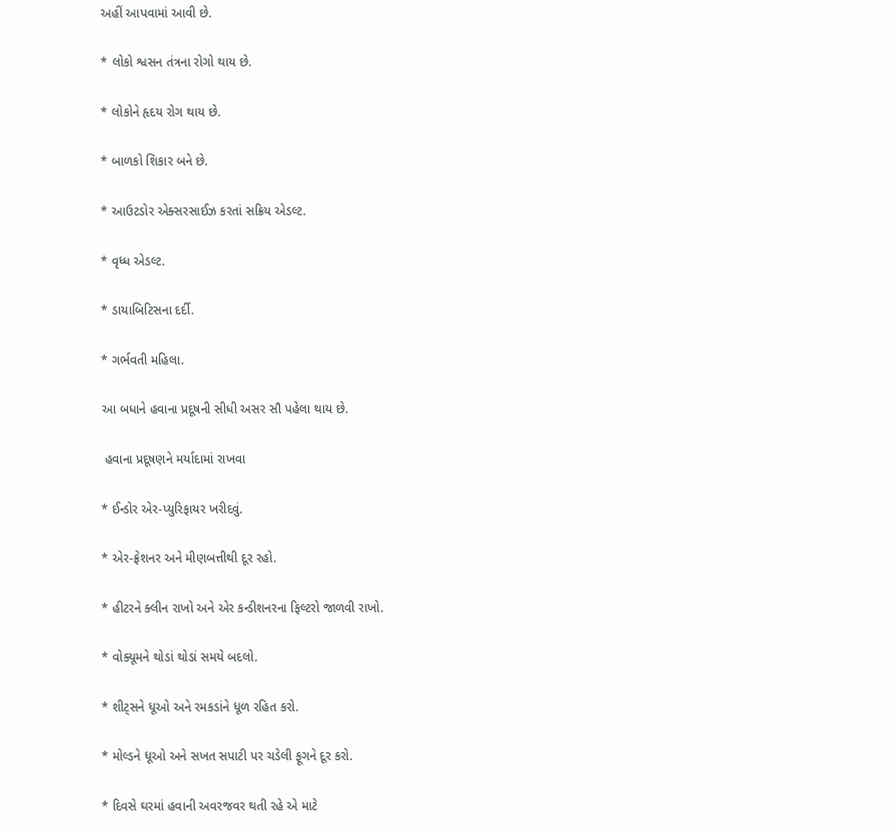અહીં આપવામાં આવી છે.

* લોકો શ્વસન તંત્રના રોગો થાય છે.

* લોકોને હૃદય રોગ થાય છે.

* બાળકો શિકાર બને છે.

* આઉટડોર એક્સરસાઈઝ કરતાં સક્રિય એડલ્ટ.

* વૃધ્ધ એડલ્ટ.

* ડાયાબિટિસના દર્દી.

* ગર્ભવતી મહિલા.

આ બધાને હવાના પ્રદૂષની સીધી અસર સૌ પહેલા થાય છે.

 હવાના પ્રદૂષણને મર્યાદામાં રાખવા

* ઈન્ડોર એર-પ્યુરિફાયર ખરીદવું.

* એર-ફ્રેશનર અને મીણબત્તીથી દૂર રહો.

* હીટરને ક્લીન રાખો અને એર કન્ડીશનરના ફિલ્ટરો જાળવી રાખો.

* વોક્યૂમને થોડાં થોડાં સમયે બદલો.

* શીટ્સને ધૂઓ અને રમકડાંને ધૂળ રહિત કરો.

* મોલ્ડને ધૂઓ અને સખત સપાટી પર ચડેલી ફૂગને દૂર કરો.

* દિવસે ઘરમાં હવાની અવરજવર થતી રહે એ માટે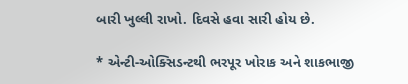બારી ખુલ્લી રાખો. દિવસે હવા સારી હોય છે.

* એન્ટી-ઓક્સિડન્ટથી ભરપૂર ખોરાક અને શાકભાજી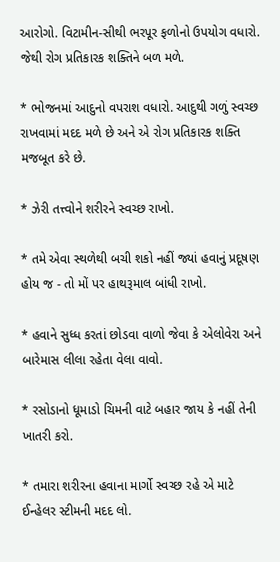આરોગો. વિટામીન-સીથી ભરપૂર ફળોનો ઉપયોગ વધારો. જેથી રોગ પ્રતિકારક શક્તિને બળ મળે.

* ભોજનમાં આદુનો વપરાશ વધારો. આદુથી ગળું સ્વચ્છ રાખવામાં મદદ મળે છે અને એ રોગ પ્રતિકારક શક્તિ મજબૂત કરે છે.

* ઝેરી તત્ત્વોને શરીરને સ્વચ્છ રાખો.

* તમે એવા સ્થળેથી બચી શકો નહીં જ્યાં હવાનું પ્રદૂષણ હોય જ - તો મોં પર હાથરૂમાલ બાંધી રાખો.

* હવાને સુધ્ધ કરતાં છોડવા વાળો જેવા કે એલોવેરા અને બારેમાસ લીલા રહેતા વેલા વાવો.

* રસોડાનો ધૂમાડો ચિમની વાટે બહાર જાય કે નહીં તેની ખાતરી કરો.

* તમારા શરીરના હવાના માર્ગો સ્વચ્છ રહે એ માટે ઈન્હેલર સ્ટીમની મદદ લો.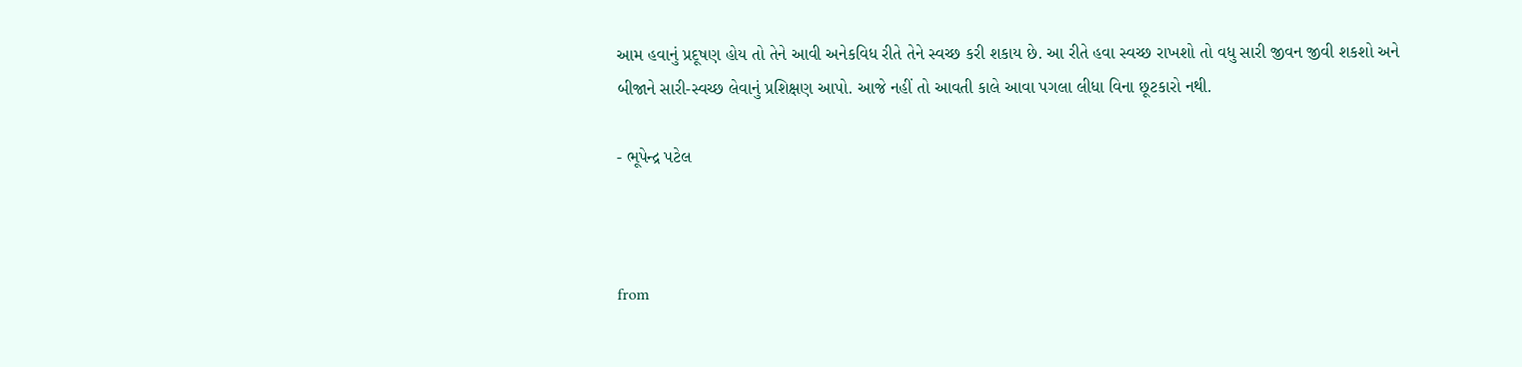આમ હવાનું પ્રદૂષણ હોય તો તેને આવી અનેકવિધ રીતે તેને સ્વચ્છ કરી શકાય છે. આ રીતે હવા સ્વચ્છ રાખશો તો વધુ સારી જીવન જીવી શકશો અને બીજાને સારી-સ્વચ્છ લેવાનું પ્રશિક્ષણ આપો. આજે નહીં તો આવતી કાલે આવા પગલા લીધા વિના છૂટકારો નથી.

- ભૂપેન્દ્ર પટેલ



from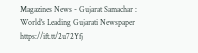Magazines News - Gujarat Samachar : World's Leading Gujarati Newspaper https://ift.tt/2u72Yfj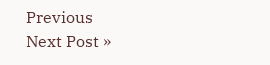Previous
Next Post »